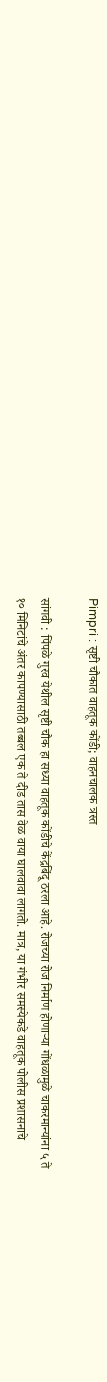Pimpri : सृष्टी चौकात वाहतूक कोंडी; वाहनचालक त्रस्त

सांगवी : पिंपळे गुरव येथील सृष्टी चौक हा सध्या वाहतूक कोंडीचे केंद्रबिंदू ठरला आहे. रोजच्या रोज निर्माण होणाऱ्या गोंधळामुळे चाकरमान्यांना ५ ते १० मिनिटांचे अंतर कापण्यासाठी तब्बल एक ते दीड तास वेळ वाया घालवावा लागतो. मात्र, या गंभीर समस्येकडे वाहतूक पोलीस प्रशासनाचे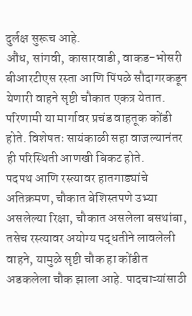दुर्लक्ष सुरूच आहे.
औंध, सांगवी, कासारवाडी, वाकड-भोसरी बीआरटीएस रस्ता आणि पिंपळे सौदागरकडून येणारी वाहने सृष्टी चौकात एकत्र येतात. परिणामी या मार्गावर प्रचंड वाहतूक कोंडी होते. विशेषतः सायंकाळी सहा वाजल्यानंतर ही परिस्थिती आणखी बिकट होते.
पदपथ आणि रस्त्यावर हातगाड्यांचे अतिक्रमण, चौकात बेशिस्तपणे उभ्या असलेल्या रिक्षा, चौकात असलेला बसथांबा, तसेच रस्त्यावर अयोग्य पद्धतीने लावलेली वाहने, यामुळे सृष्टी चौक हा कोंडीत अडकलेला चौक झाला आहे. पादचाऱ्यांसाठी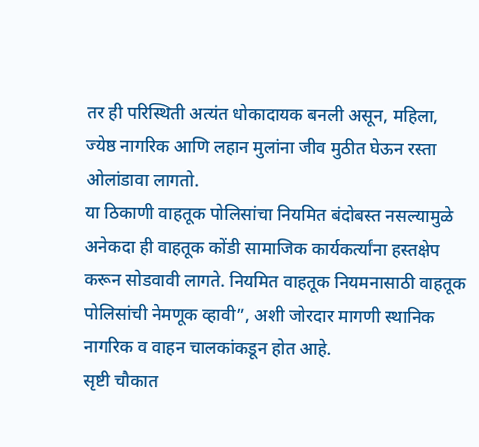तर ही परिस्थिती अत्यंत धोकादायक बनली असून, महिला, ज्येष्ठ नागरिक आणि लहान मुलांना जीव मुठीत घेऊन रस्ता ओलांडावा लागतो.
या ठिकाणी वाहतूक पोलिसांचा नियमित बंदोबस्त नसल्यामुळे अनेकदा ही वाहतूक कोंडी सामाजिक कार्यकर्त्यांना हस्तक्षेप करून सोडवावी लागते. नियमित वाहतूक नियमनासाठी वाहतूक पोलिसांची नेमणूक व्हावी”, अशी जोरदार मागणी स्थानिक नागरिक व वाहन चालकांकडून होत आहे.
सृष्टी चौकात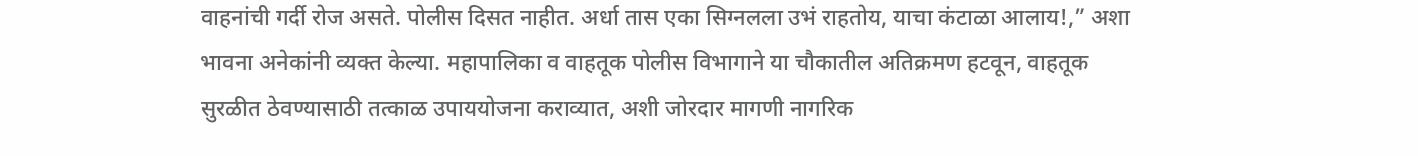वाहनांची गर्दी रोज असते. पोलीस दिसत नाहीत. अर्धा तास एका सिग्नलला उभं राहतोय, याचा कंटाळा आलाय!,” अशा भावना अनेकांनी व्यक्त केल्या. महापालिका व वाहतूक पोलीस विभागाने या चौकातील अतिक्रमण हटवून, वाहतूक सुरळीत ठेवण्यासाठी तत्काळ उपाययोजना कराव्यात, अशी जोरदार मागणी नागरिक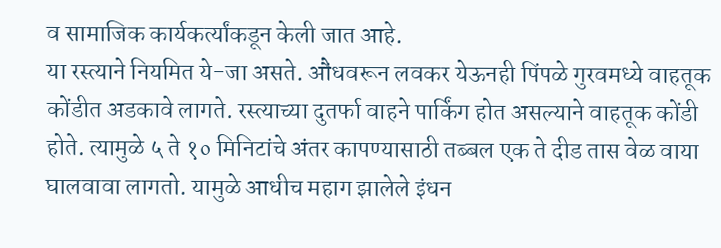व सामाजिक कार्यकर्त्यांकडून केली जात आहे.
या रस्त्याने नियमित ये-जा असते. औंधवरून लवकर येऊनही पिंपळे गुरवमध्ये वाहतूक कोंडीत अडकावे लागते. रस्त्याच्या दुतर्फा वाहने पार्किंग होत असल्याने वाहतूक कोंडी होते. त्यामुळे ५ ते १० मिनिटांचे अंतर कापण्यासाठी तब्बल एक ते दीड तास वेळ वाया घालवावा लागतो. यामुळे आधीच महाग झालेले इंधन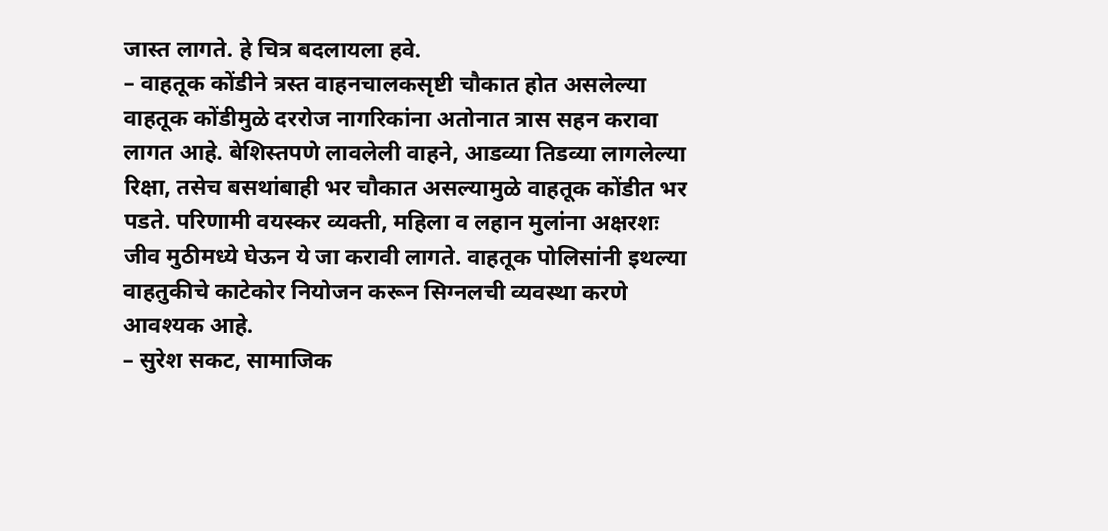जास्त लागते. हे चित्र बदलायला हवे.
– वाहतूक कोंडीने त्रस्त वाहनचालकसृष्टी चौकात होत असलेल्या वाहतूक कोंडीमुळे दररोज नागरिकांना अतोनात त्रास सहन करावा लागत आहे. बेशिस्तपणे लावलेली वाहने, आडव्या तिडव्या लागलेल्या रिक्षा, तसेच बसथांबाही भर चौकात असल्यामुळे वाहतूक कोंडीत भर पडते. परिणामी वयस्कर व्यक्ती, महिला व लहान मुलांना अक्षरशः जीव मुठीमध्ये घेऊन ये जा करावी लागते. वाहतूक पोलिसांनी इथल्या वाहतुकीचे काटेकोर नियोजन करून सिग्नलची व्यवस्था करणे आवश्यक आहे.
– सुरेश सकट, सामाजिक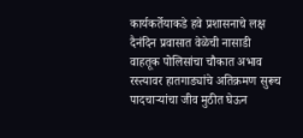कार्यकर्तेयाकडे हवे प्रशासनाचे लक्ष
दैनंदिन प्रवासात वेळेची नासाडी
वाहतूक पोलिसांचा चौकात अभाव
रस्त्यावर हातगाड्यांचे अतिक्रमण सुरूच
पादचाऱ्यांचा जीव मुठीत घेऊन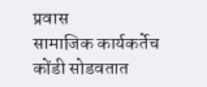प्रवास
सामाजिक कार्यकर्तेच कोंडी सोडवतात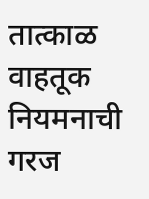तात्काळ वाहतूक नियमनाची गरज